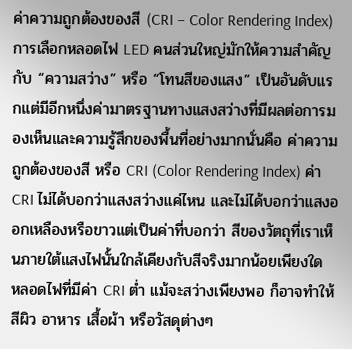ค่าความถูกต้องของสี (CRI – Color Rendering Index)
การเลือกหลอดไฟ LED คนส่วนใหญ่มักให้ความสำคัญกับ “ความสว่าง” หรือ “โทนสีของแสง” เป็นอันดับแรกแต่มีอีกหนึ่งค่ามาตรฐานทางแสงสว่างที่มีผลต่อการมองเห็นและความรู้สึกของพื้นที่อย่างมากนั่นคือ ค่าความถูกต้องของสี หรือ CRI (Color Rendering Index) ค่า CRI ไม่ได้บอกว่าแสงสว่างแค่ไหน และไม่ได้บอกว่าแสงออกเหลืองหรือขาวแต่เป็นค่าที่บอกว่า สีของวัตถุที่เราเห็นภายใต้แสงไฟนั้นใกล้เคียงกับสีจริงมากน้อยเพียงใด
หลอดไฟที่มีค่า CRI ต่ำ แม้จะสว่างเพียงพอ ก็อาจทำให้สีผิว อาหาร เสื้อผ้า หรือวัสดุต่างๆ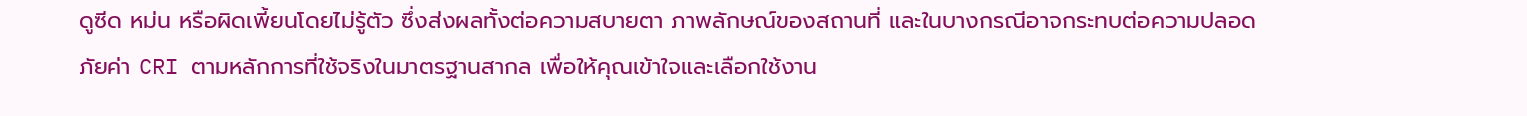ดูซีด หม่น หรือผิดเพี้ยนโดยไม่รู้ตัว ซึ่งส่งผลทั้งต่อความสบายตา ภาพลักษณ์ของสถานที่ และในบางกรณีอาจกระทบต่อความปลอดภัยค่า CRI ตามหลักการที่ใช้จริงในมาตรฐานสากล เพื่อให้คุณเข้าใจและเลือกใช้งาน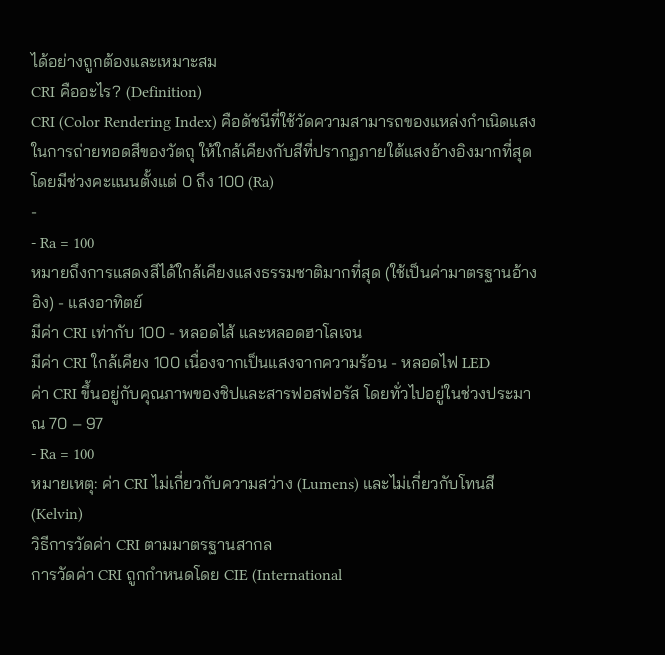ได้อย่างถูกต้องและเหมาะสม
CRI คืออะไร? (Definition)
CRI (Color Rendering Index) คือดัชนีที่ใช้วัดความสามารถของแหล่งกำเนิดแสงในการถ่ายทอดสีของวัตถุ ให้ใกล้เคียงกับสีที่ปรากฏภายใต้แสงอ้างอิงมากที่สุด โดยมีช่วงคะแนนตั้งแต่ 0 ถึง 100 (Ra)
-
- Ra = 100
หมายถึงการแสดงสีได้ใกล้เคียงแสงธรรมชาติมากที่สุด (ใช้เป็นค่ามาตรฐานอ้างอิง) - แสงอาทิตย์
มีค่า CRI เท่ากับ 100 - หลอดไส้ และหลอดฮาโลเจน
มีค่า CRI ใกล้เคียง 100 เนื่องจากเป็นแสงจากความร้อน - หลอดไฟ LED
ค่า CRI ขึ้นอยู่กับคุณภาพของชิปและสารฟอสฟอรัส โดยทั่วไปอยู่ในช่วงประมาณ 70 – 97
- Ra = 100
หมายเหตุ: ค่า CRI ไม่เกี่ยวกับความสว่าง (Lumens) และไม่เกี่ยวกับโทนสี (Kelvin)
วิธีการวัดค่า CRI ตามมาตรฐานสากล
การวัดค่า CRI ถูกกำหนดโดย CIE (International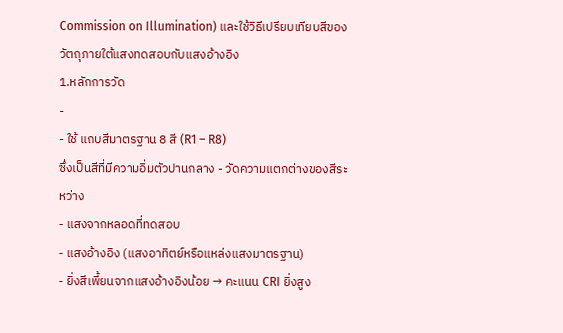Commission on Illumination) และใช้วิธีเปรียบเทียบสีของวัตถุภายใต้แสงทดสอบกับแสงอ้างอิง
1.หลักการวัด
-
- ใช้ แถบสีมาตรฐาน 8 สี (R1 – R8)
ซึ่งเป็นสีที่มีความอิ่มตัวปานกลาง - วัดความแตกต่างของสีระหว่าง
- แสงจากหลอดที่ทดสอบ
- แสงอ้างอิง (แสงอาทิตย์หรือแหล่งแสงมาตรฐาน)
- ยิ่งสีเพี้ยนจากแสงอ้างอิงน้อย → คะแนน CRI ยิ่งสูง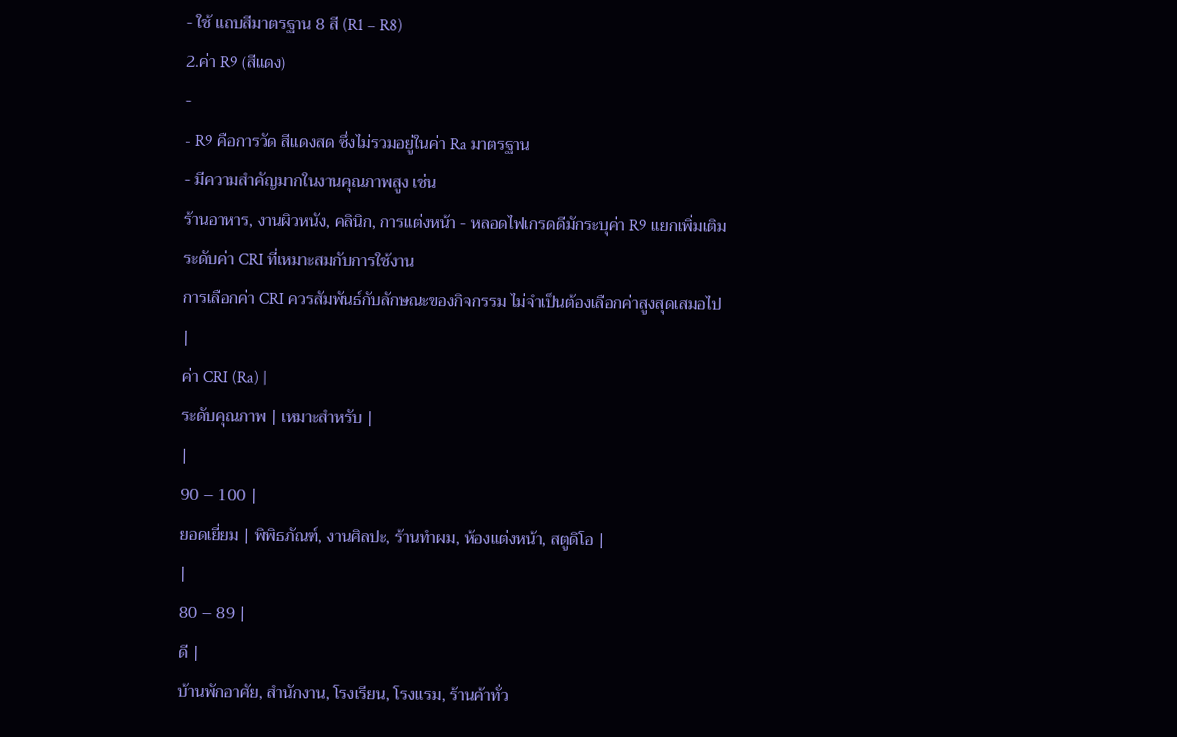- ใช้ แถบสีมาตรฐาน 8 สี (R1 – R8)
2.ค่า R9 (สีแดง)
-
- R9 คือการวัด สีแดงสด ซึ่งไม่รวมอยู่ในค่า Ra มาตรฐาน
- มีความสำคัญมากในงานคุณภาพสูง เช่น
ร้านอาหาร, งานผิวหนัง, คลินิก, การแต่งหน้า - หลอดไฟเกรดดีมักระบุค่า R9 แยกเพิ่มเติม
ระดับค่า CRI ที่เหมาะสมกับการใช้งาน
การเลือกค่า CRI ควรสัมพันธ์กับลักษณะของกิจกรรม ไม่จำเป็นต้องเลือกค่าสูงสุดเสมอไป
|
ค่า CRI (Ra) |
ระดับคุณภาพ | เหมาะสำหรับ |
|
90 – 100 |
ยอดเยี่ยม | พิพิธภัณฑ์, งานศิลปะ, ร้านทำผม, ห้องแต่งหน้า, สตูดิโอ |
|
80 – 89 |
ดี |
บ้านพักอาศัย, สำนักงาน, โรงเรียน, โรงแรม, ร้านค้าทั่ว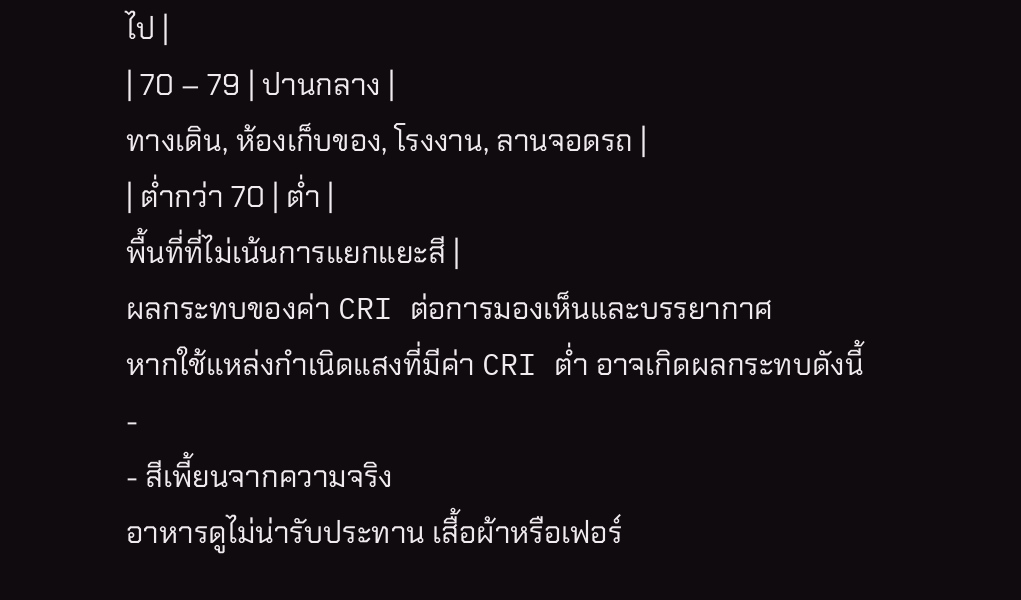ไป |
| 70 – 79 | ปานกลาง |
ทางเดิน, ห้องเก็บของ, โรงงาน, ลานจอดรถ |
| ต่ำกว่า 70 | ต่ำ |
พื้นที่ที่ไม่เน้นการแยกแยะสี |
ผลกระทบของค่า CRI ต่อการมองเห็นและบรรยากาศ
หากใช้แหล่งกำเนิดแสงที่มีค่า CRI ต่ำ อาจเกิดผลกระทบดังนี้
-
- สีเพี้ยนจากความจริง
อาหารดูไม่น่ารับประทาน เสื้อผ้าหรือเฟอร์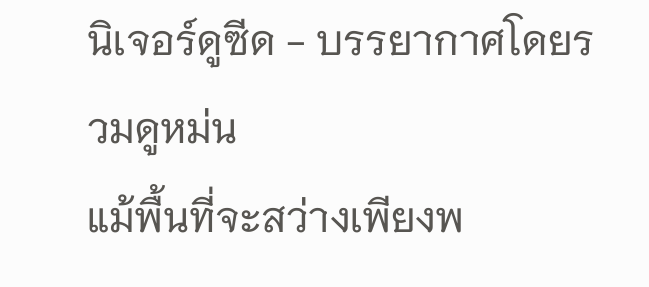นิเจอร์ดูซีด - บรรยากาศโดยรวมดูหม่น
แม้พื้นที่จะสว่างเพียงพ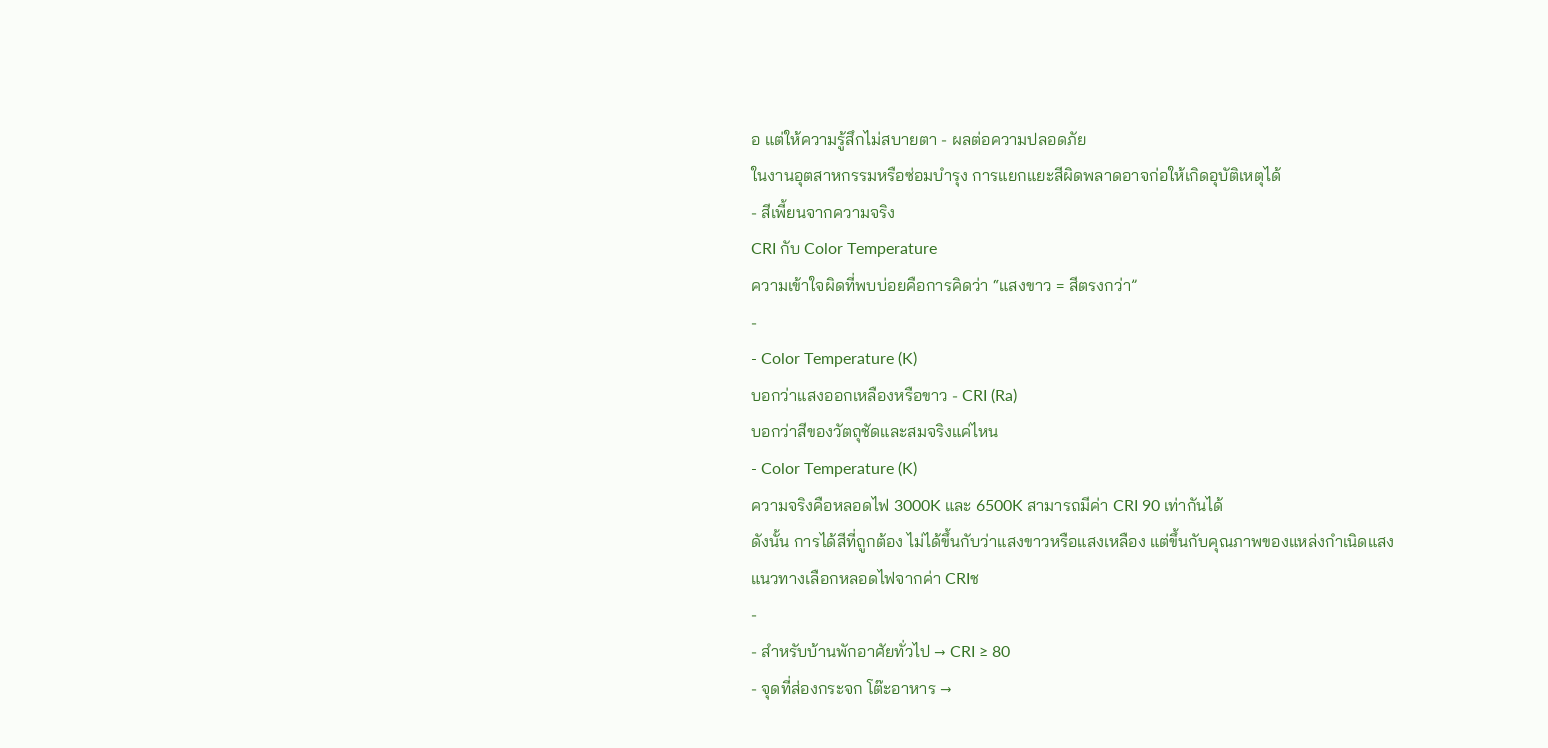อ แต่ให้ความรู้สึกไม่สบายตา - ผลต่อความปลอดภัย
ในงานอุตสาหกรรมหรือซ่อมบำรุง การแยกแยะสีผิดพลาดอาจก่อให้เกิดอุบัติเหตุได้
- สีเพี้ยนจากความจริง
CRI กับ Color Temperature
ความเข้าใจผิดที่พบบ่อยคือการคิดว่า “แสงขาว = สีตรงกว่า”
-
- Color Temperature (K)
บอกว่าแสงออกเหลืองหรือขาว - CRI (Ra)
บอกว่าสีของวัตถุชัดและสมจริงแค่ไหน
- Color Temperature (K)
ความจริงคือหลอดไฟ 3000K และ 6500K สามารถมีค่า CRI 90 เท่ากันได้
ดังนั้น การได้สีที่ถูกต้อง ไม่ได้ขึ้นกับว่าแสงขาวหรือแสงเหลือง แต่ขึ้นกับคุณภาพของแหล่งกำเนิดแสง
แนวทางเลือกหลอดไฟจากค่า CRIช
-
- สำหรับบ้านพักอาศัยทั่วไป → CRI ≥ 80
- จุดที่ส่องกระจก โต๊ะอาหาร →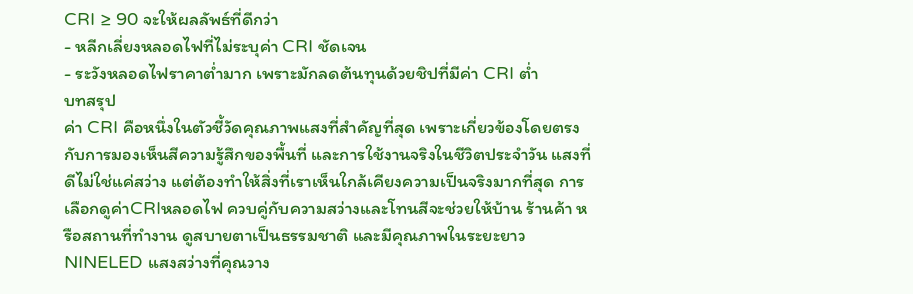CRI ≥ 90 จะให้ผลลัพธ์ที่ดีกว่า
- หลีกเลี่ยงหลอดไฟที่ไม่ระบุค่า CRI ชัดเจน
- ระวังหลอดไฟราคาต่ำมาก เพราะมักลดต้นทุนด้วยชิปที่มีค่า CRI ต่ำ
บทสรุป
ค่า CRI คือหนึ่งในตัวชี้วัดคุณภาพแสงที่สำคัญที่สุด เพราะเกี่ยวข้องโดยตรงกับการมองเห็นสีความรู้สึกของพื้นที่ และการใช้งานจริงในชีวิตประจำวัน แสงที่ดีไม่ใช่แค่สว่าง แต่ต้องทำให้สิ่งที่เราเห็นใกล้เคียงความเป็นจริงมากที่สุด การเลือกดูค่าCRIหลอดไฟ ควบคู่กับความสว่างและโทนสีจะช่วยให้บ้าน ร้านค้า หรือสถานที่ทำงาน ดูสบายตาเป็นธรรมชาติ และมีคุณภาพในระยะยาว
NINELED แสงสว่างที่คุณวาง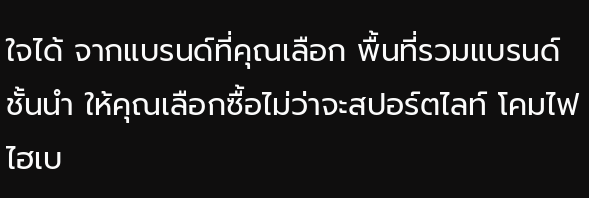ใจได้ จากแบรนด์ที่คุณเลือก พื้นที่รวมแบรนด์ชั้นนำ ให้คุณเลือกซื้อไม่ว่าจะสปอร์ตไลท์ โคมไฟไฮเบ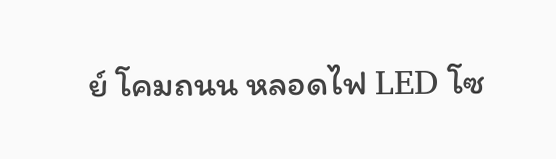ย์ โคมถนน หลอดไฟ LED โซ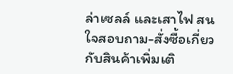ล่าเซลล์ และเสาไฟ สนใจสอบถาม-สั่งซื้อเกี่ยวกับสินค้าเพิ่มเติ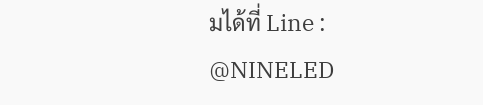มได้ที่ Line : @NINELED